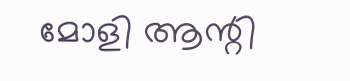മോളി ആന്റി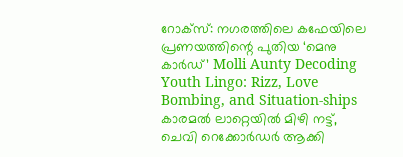റോക്സ്: നഗരത്തിലെ കഫേയിലെ പ്രണയത്തിന്റെ പുതിയ ‘മെനു കാർഡ്’ Molli Aunty Decoding Youth Lingo: Rizz, Love Bombing, and Situation-ships
കാരമൽ ലാറ്റെയിൽ മിഴി നട്ട്, ചെവി റെക്കോർഡർ ആക്കി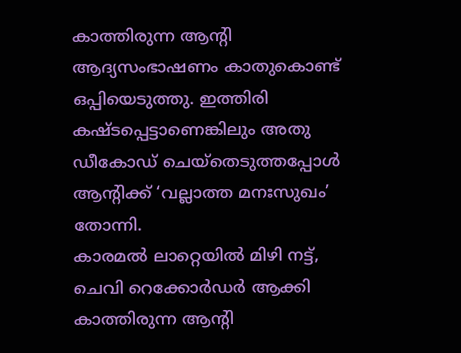കാത്തിരുന്ന ആന്റി ആദ്യസംഭാഷണം കാതുകൊണ്ട് ഒപ്പിയെടുത്തു. ഇത്തിരി കഷ്ടപ്പെട്ടാണെങ്കിലും അതു ഡീകോഡ് ചെയ്തെടുത്തപ്പോൾ ആന്റിക്ക് ‘വല്ലാത്ത മനഃസുഖം’ തോന്നി.
കാരമൽ ലാറ്റെയിൽ മിഴി നട്ട്, ചെവി റെക്കോർഡർ ആക്കി കാത്തിരുന്ന ആന്റി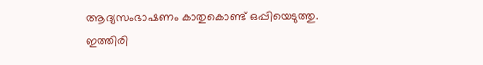ആദ്യസംഭാഷണം കാതുകൊണ്ട് ഒപ്പിയെടുത്തു. ഇത്തിരി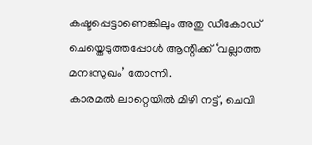കഷ്ടപ്പെട്ടാണെങ്കിലും അതു ഡീകോഡ് ചെയ്തെടുത്തപ്പോൾ ആന്റിക്ക് ‘വല്ലാത്ത മനഃസുഖം’ തോന്നി.
കാരമൽ ലാറ്റെയിൽ മിഴി നട്ട്, ചെവി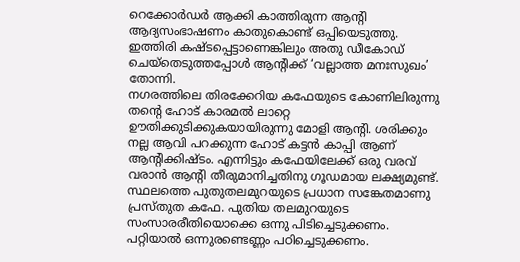റെക്കോർഡർ ആക്കി കാത്തിരുന്ന ആന്റി ആദ്യസംഭാഷണം കാതുകൊണ്ട് ഒപ്പിയെടുത്തു. ഇത്തിരി കഷ്ടപ്പെട്ടാണെങ്കിലും അതു ഡീകോഡ് ചെയ്തെടുത്തപ്പോൾ ആന്റിക്ക് ‘വല്ലാത്ത മനഃസുഖം’ തോന്നി.
നഗരത്തിലെ തിരക്കേറിയ കഫേയുടെ കോണിലിരുന്നു തന്റെ ഹോട് കാരമൽ ലാറ്റെ ഊതിക്കുടിക്കുകയായിരുന്നു മോളി ആന്റി. ശരിക്കും നല്ല ആവി പറക്കുന്ന ഹോട് കട്ടൻ കാപ്പി ആണ് ആന്റിക്കിഷ്ടം. എന്നിട്ടും കഫേയിലേക്ക് ഒരു വരവ് വരാൻ ആന്റി തീരുമാനിച്ചതിനു ഗൂഡമായ ലക്ഷ്യമുണ്ട്.
സ്ഥലത്തെ പുതുതലമുറയുടെ പ്രധാന സങ്കേതമാണു പ്രസ്തുത കഫേ. പുതിയ തലമുറയുടെ സംസാരരീതിയൊക്കെ ഒന്നു പിടിച്ചെടുക്കണം. പറ്റിയാൽ ഒന്നുരണ്ടെണ്ണം പഠിച്ചെടുക്കണം.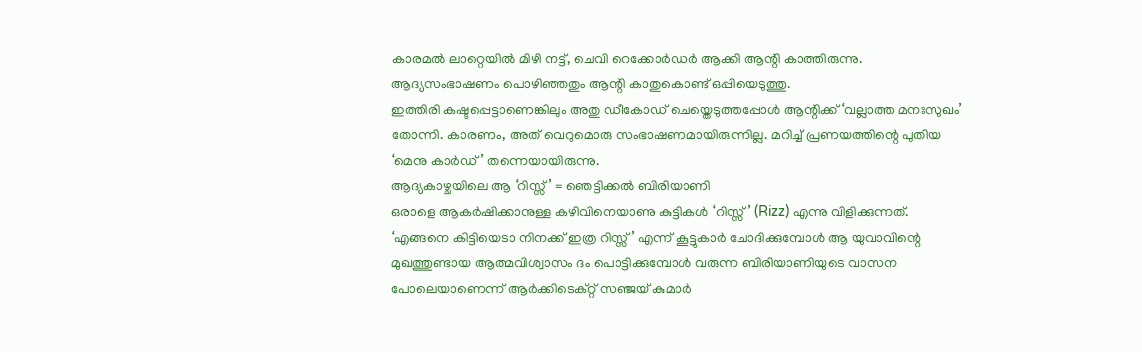കാരമൽ ലാറ്റെയിൽ മിഴി നട്ട്, ചെവി റെക്കോർഡർ ആക്കി ആന്റി കാത്തിരുന്നു. ആദ്യസംഭാഷണം പൊഴിഞ്ഞതും ആന്റി കാതുകൊണ്ട് ഒപ്പിയെടുത്തു.
ഇത്തിരി കഷ്ടപ്പെട്ടാണെങ്കിലും അതു ഡീകോഡ് ചെയ്തെടുത്തപ്പോൾ ആന്റിക്ക് ‘വല്ലാത്ത മനഃസുഖം’ തോന്നി. കാരണം, അത് വെറുമൊരു സംഭാഷണമായിരുന്നില്ല. മറിച്ച് പ്രണയത്തിന്റെ പുതിയ ‘മെനു കാർഡ്’ തന്നെയായിരുന്നു.
ആദ്യകാഴ്ചയിലെ ആ ‘റിസ്സ് ’ = ഞെട്ടിക്കൽ ബിരിയാണി
ഒരാളെ ആകർഷിക്കാനുള്ള കഴിവിനെയാണു കുട്ടികൾ ‘റിസ്സ്’ (Rizz) എന്നു വിളിക്കുന്നത്. ‘എങ്ങനെ കിട്ടിയെടാ നിനക്ക് ഇത്ര റിസ്സ്’ എന്ന് കൂട്ടുകാർ ചോദിക്കുമ്പോൾ ആ യുവാവിന്റെ മുഖത്തുണ്ടായ ആത്മവിശ്വാസം ദം പൊട്ടിക്കുമ്പോൾ വരുന്ന ബിരിയാണിയുടെ വാസന പോലെയാണെന്ന് ആർക്കിടെക്റ്റ് സഞ്ജയ് കുമാർ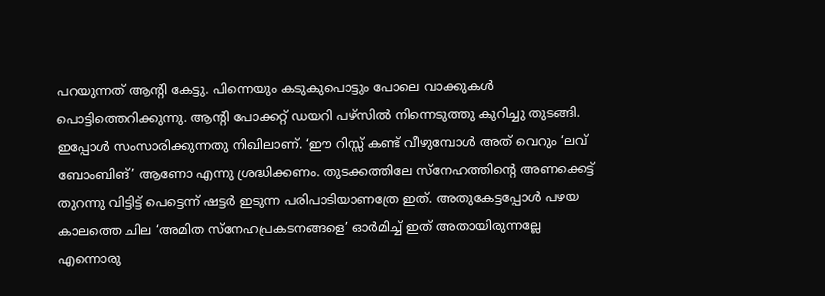പറയുന്നത് ആന്റി കേട്ടു. പിന്നെയും കടുകുപൊട്ടും പോലെ വാക്കുകൾ പൊട്ടിത്തെറിക്കുന്നു. ആന്റി പോക്കറ്റ് ഡയറി പഴ്സിൽ നിന്നെടുത്തു കുറിച്ചു തുടങ്ങി.
ഇപ്പോൾ സംസാരിക്കുന്നതു നിഖിലാണ്. ‘ഈ റിസ്സ് കണ്ട് വീഴുമ്പോൾ അത് വെറും ‘ലവ് ബോംബിങ്’ ആണോ എന്നു ശ്രദ്ധിക്കണം. തുടക്കത്തിലേ സ്നേഹത്തിന്റെ അണക്കെട്ട് തുറന്നു വിട്ടിട്ട് പെട്ടെന്ന് ഷട്ടർ ഇടുന്ന പരിപാടിയാണത്രേ ഇത്. അതുകേട്ടപ്പോൾ പഴയ കാലത്തെ ചില ‘അമിത സ്നേഹപ്രകടനങ്ങളെ’ ഓർമിച്ച് ഇത് അതായിരുന്നല്ലേ എന്നൊരു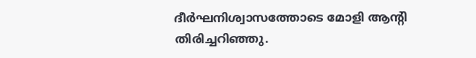ദീർഘനിശ്വാസത്തോടെ മോളി ആന്റി തിരിച്ചറിഞ്ഞു.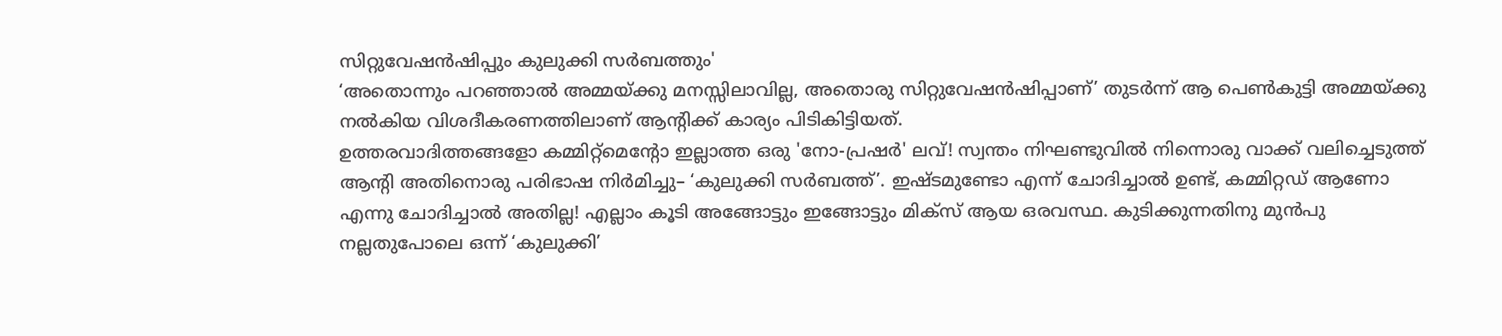സിറ്റുവേഷൻഷിപ്പും കുലുക്കി സർബത്തും'
‘അതൊന്നും പറഞ്ഞാൽ അമ്മയ്ക്കു മനസ്സിലാവില്ല, അതൊരു സിറ്റുവേഷൻഷിപ്പാണ്’ തുടർന്ന് ആ പെൺകുട്ടി അമ്മയ്ക്കു നൽകിയ വിശദീകരണത്തിലാണ് ആന്റിക്ക് കാര്യം പിടികിട്ടിയത്.
ഉത്തരവാദിത്തങ്ങളോ കമ്മിറ്റ്മെന്റോ ഇല്ലാത്ത ഒരു 'നോ-പ്രഷർ' ലവ്! സ്വന്തം നിഘണ്ടുവിൽ നിന്നൊരു വാക്ക് വലിച്ചെടുത്ത് ആന്റി അതിനൊരു പരിഭാഷ നിർമിച്ചു– ‘കുലുക്കി സർബത്ത്’. ഇഷ്ടമുണ്ടോ എന്ന് ചോദിച്ചാൽ ഉണ്ട്, കമ്മിറ്റഡ് ആണോ എന്നു ചോദിച്ചാൽ അതില്ല! എല്ലാം കൂടി അങ്ങോട്ടും ഇങ്ങോട്ടും മിക്സ് ആയ ഒരവസ്ഥ. കുടിക്കുന്നതിനു മുൻപു നല്ലതുപോലെ ഒന്ന് ‘കുലുക്കി’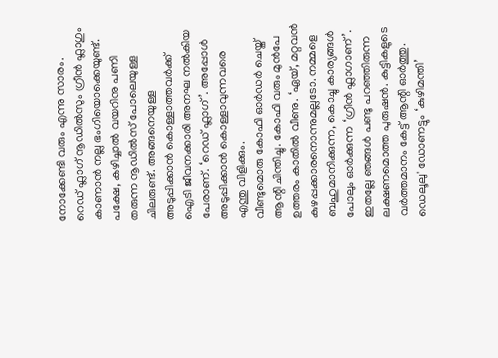നോക്കേണ്ടി വരും എന്നു സാരം.
റെഡ് ഫ്ലാഗ് നൂഡിൽസും ഗ്രീൻ ഫ്ലാഗും
കാണാൻ നല്ല ഭംഗിയൊക്കെയുണ്ട്. പക്ഷേ, കഴിച്ചാൽ വയറിനു പണി തരുന്ന നൂഡിൽസ് പോലെയുള്ള ചിലരുണ്ട്. അങ്ങനെയുള്ള അടുപ്പിക്കാൻ കൊള്ളാത്തവർക്ക് ഐടി ജീവനക്കാരി അനഘ നൽകിയ പേരാണ്. ‘റെഡ് ഫ്ലാഗ്’. അപ്പോൾ അടുപ്പിക്കാൻ കൊള്ളാവുന്നവരെ എന്തു വിളിക്കും.
വീണ്ടുമൊരു കോഫി ഓർഡർ ചെയ്ത് ആന്റി ചിന്തിച്ചു. കോഫി വരും മുൻപേ ഉത്തരം കാതിൽ വീണു. ‘ഏയ്, മറ്റവൻ കുഴപ്പക്കാരനൊന്നുമല്ലടോ. നമ്മളെ ബഹുമാനിക്കുന്ന, കൊച്ചു കാര്യങ്ങൾ പോലും ഓർക്കുന്ന ‘ഗ്രീൻ ഫ്ലാഗാണ്’. ഇതല്ലേ ഞങ്ങൾ പണ്ടു പറഞ്ഞിരുന്ന ലക്ഷണമൊത്ത പുരുഷൻ. കുട്ടികളുടെ വർത്തമാനം കേട്ട് ആന്റി ഓർത്തു.
ഡെലൂലു' ഡോണട്ടും ‘കുഴിമന്തി’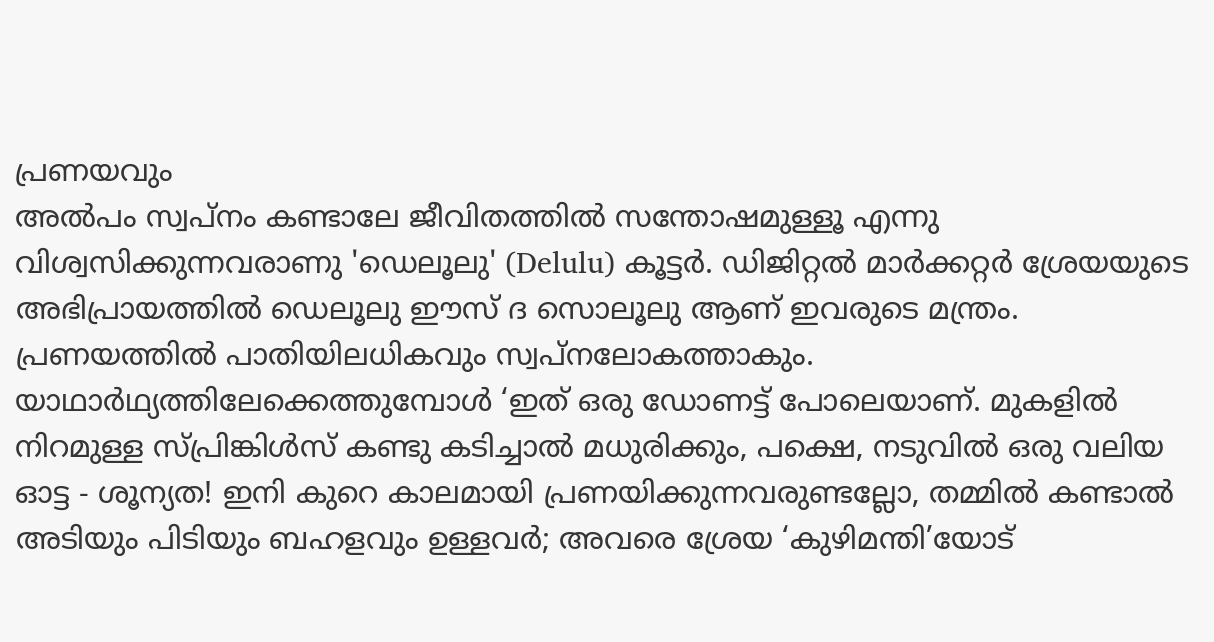പ്രണയവും
അൽപം സ്വപ്നം കണ്ടാലേ ജീവിതത്തിൽ സന്തോഷമുള്ളൂ എന്നു വിശ്വസിക്കുന്നവരാണു 'ഡെലൂലു' (Delulu) കൂട്ടർ. ഡിജിറ്റൽ മാർക്കറ്റർ ശ്രേയയുടെ അഭിപ്രായത്തിൽ ഡെലൂലു ഈസ് ദ സൊലൂലു ആണ് ഇവരുടെ മന്ത്രം.
പ്രണയത്തിൽ പാതിയിലധികവും സ്വപ്നലോകത്താകും. യാഥാർഥ്യത്തിലേക്കെത്തുമ്പോൾ ‘ഇത് ഒരു ഡോണട്ട് പോലെയാണ്. മുകളിൽ നിറമുള്ള സ്പ്രിങ്കിൾസ് കണ്ടു കടിച്ചാൽ മധുരിക്കും, പക്ഷെ, നടുവിൽ ഒരു വലിയ ഓട്ട - ശൂന്യത! ഇനി കുറെ കാലമായി പ്രണയിക്കുന്നവരുണ്ടല്ലോ, തമ്മിൽ കണ്ടാൽ അടിയും പിടിയും ബഹളവും ഉള്ളവർ; അവരെ ശ്രേയ ‘കുഴിമന്തി’യോട്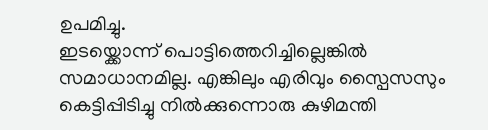ഉപമിച്ചു.
ഇടയ്ക്കൊന്ന് പൊട്ടിത്തെറിച്ചില്ലെങ്കിൽ സമാധാനമില്ല. എങ്കിലും എരിവും സ്പൈസസും കെട്ടിപ്പിടിച്ചു നിൽക്കുന്നൊരു കുഴിമന്തി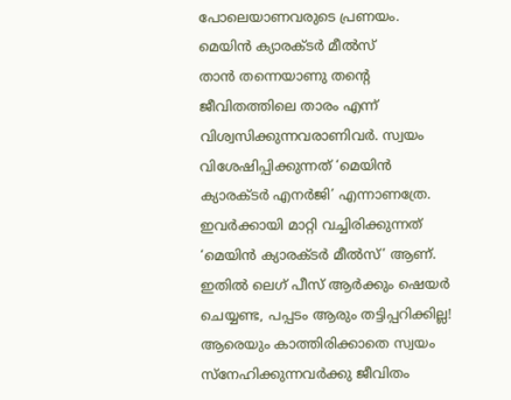പോലെയാണവരുടെ പ്രണയം.
മെയിൻ ക്യാരക്ടർ മീൽസ്
താൻ തന്നെയാണു തന്റെ ജീവിതത്തിലെ താരം എന്ന് വിശ്വസിക്കുന്നവരാണിവർ. സ്വയം വിശേഷിപ്പിക്കുന്നത് ‘മെയിൻ ക്യാരക്ടർ എനർജി’ എന്നാണത്രേ. ഇവർക്കായി മാറ്റി വച്ചിരിക്കുന്നത് ‘മെയിൻ ക്യാരക്ടർ മീൽസ്’ ആണ്.
ഇതിൽ ലെഗ് പീസ് ആർക്കും ഷെയർ ചെയ്യണ്ട, പപ്പടം ആരും തട്ടിപ്പറിക്കില്ല! ആരെയും കാത്തിരിക്കാതെ സ്വയം സ്നേഹിക്കുന്നവർക്കു ജീവിതം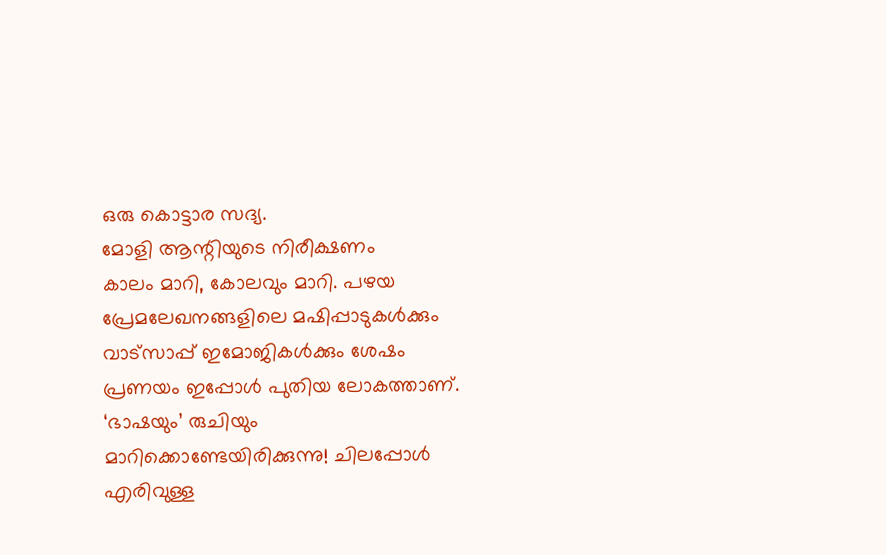ഒരു കൊട്ടാര സദ്യ.
മോളി ആന്റിയുടെ നിരീക്ഷണം
കാലം മാറി, കോലവും മാറി. പഴയ പ്രേമലേഖനങ്ങളിലെ മഷിപ്പാടുകൾക്കും വാട്സാപ്പ് ഇമോജികൾക്കും ശേഷം പ്രണയം ഇപ്പോൾ പുതിയ ലോകത്താണ്. ‘ഭാഷയും’ രുചിയും മാറിക്കൊണ്ടേയിരിക്കുന്നു! ചിലപ്പോൾ എരിവുള്ള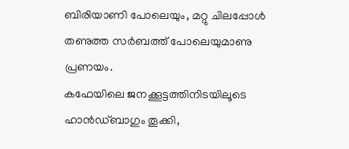ബിരിയാണി പോലെയും, മറ്റു ചിലപ്പോൾ തണുത്ത സർബത്ത് പോലെയുമാണു പ്രണയം.
കഫേയിലെ ജനക്കൂട്ടത്തിനിടയിലൂടെ ഹാൻഡ്ബാഗും തൂക്കി,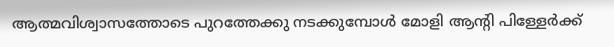ആത്മവിശ്വാസത്തോടെ പുറത്തേക്കു നടക്കുമ്പോൾ മോളി ആന്റി പിള്ളേർക്ക്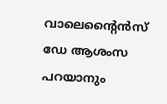വാലെന്റൈൻസ് ഡേ ആശംസ പറയാനും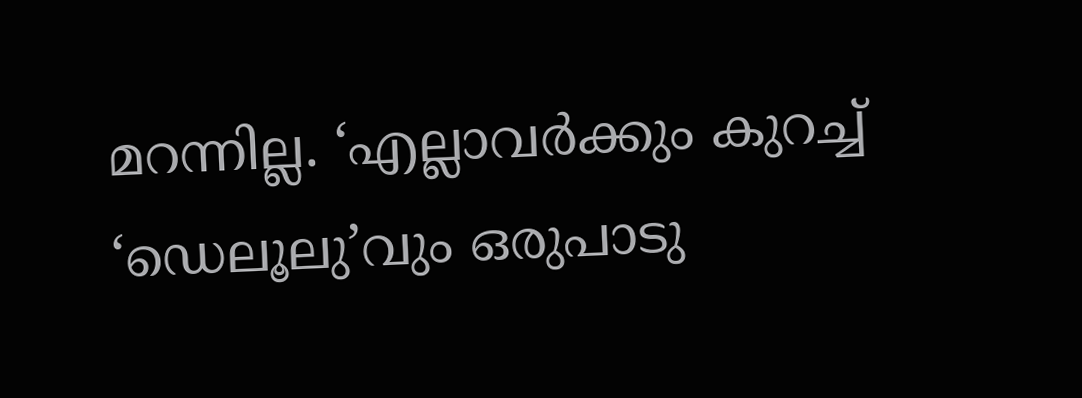മറന്നില്ല. ‘എല്ലാവർക്കും കുറച്ച് ‘ഡെലൂലു’വും ഒരുപാടു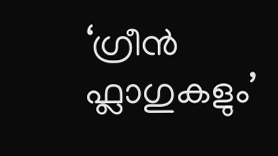‘ഗ്രീൻ ഫ്ലാഗുകളും’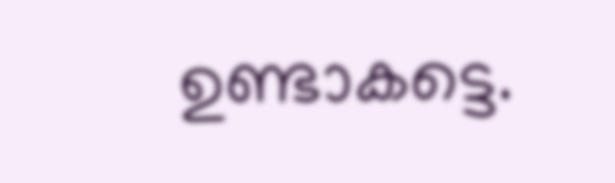ഉണ്ടാകട്ടെ.